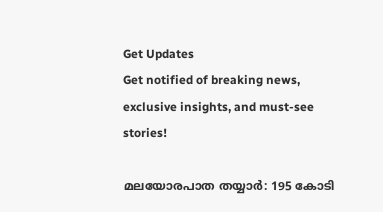Get Updates
Get notified of breaking news, exclusive insights, and must-see stories!

മലയോരപാത തയ്യാർ: 195 കോടി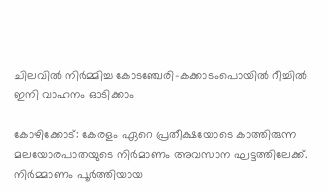ചിലവില്‍ നിർമ്മിച്ച കോടഞ്ചേരി-കക്കാടംപൊയിൽ റീച്ചില്‍ ഇനി വാഹനം ഓടിക്കാം

കോഴിക്കോട്: കേരളം ഏറെ പ്രതീക്ഷയോടെ കാത്തിരുന്ന മലയോരപാതയുടെ നിര്‍മാണം അവസാന ഘട്ടത്തിലേക്ക്. നിർമ്മാണം പൂർത്തിയായ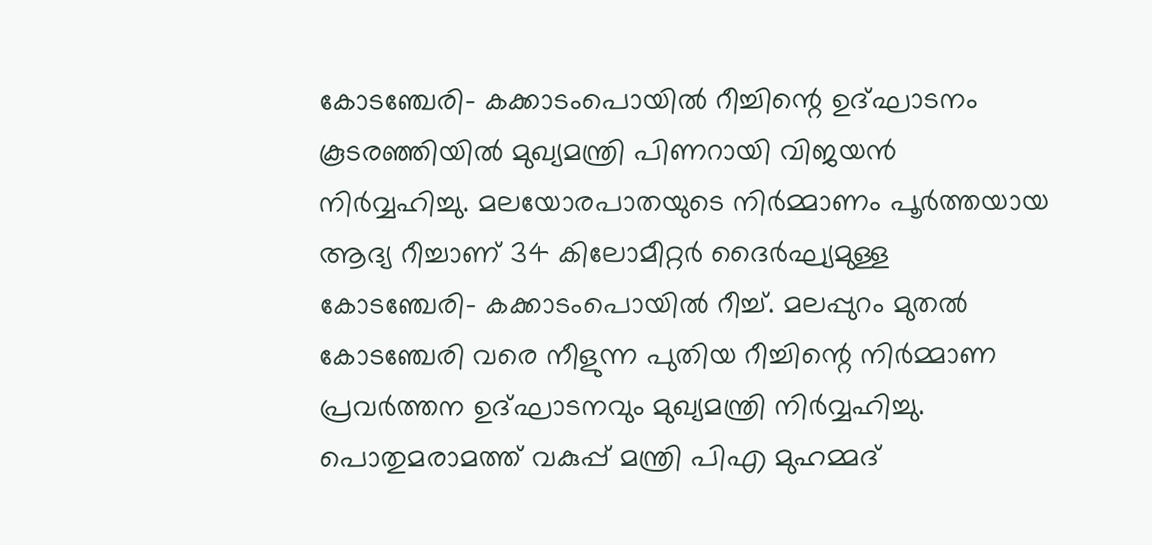കോടഞ്ചേരി- കക്കാടംപൊയിൽ റീച്ചിന്റെ ഉദ്ഘാടനം കൂടരഞ്ഞിയില്‍ മുഖ്യമന്ത്രി പിണറായി വിജയന്‍ നിർവ്വഹിച്ചു. മലയോരപാതയുടെ നിർമ്മാണം പൂർത്തയായ ആദ്യ റീച്ചാണ് 34 കിലോമീറ്റർ ദൈർഘ്യമുള്ള കോടഞ്ചേരി- കക്കാടംപൊയിൽ റീച്ച്. മലപ്പുറം മുതല്‍ കോടഞ്ചേരി വരെ നീളുന്ന പുതിയ റീച്ചിന്റെ നിർമ്മാണ പ്രവർത്തന ഉദ്ഘാടനവും മുഖ്യമന്ത്രി നിർവ്വഹിച്ചു. പൊതുമരാമത്ത് വകുപ്പ് മന്ത്രി പിഎ മുഹമ്മദ്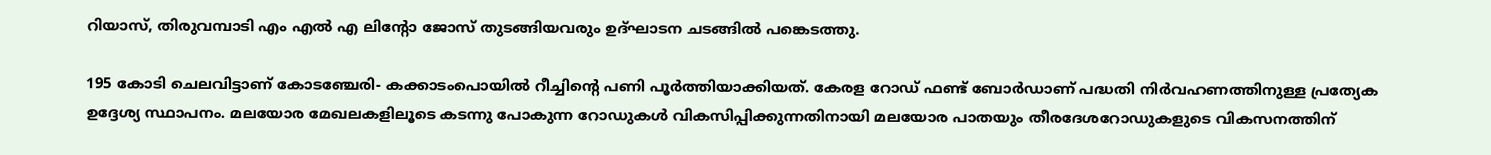റിയാസ്, തിരുവമ്പാടി എം എല്‍ എ ലിന്റോ ജോസ് തുടങ്ങിയവരും ഉദ്ഘാടന ചടങ്ങില്‍ പങ്കെടത്തു.

195 കോടി ചെലവിട്ടാണ് കോടഞ്ചേരി- കക്കാടംപൊയിൽ റീച്ചിന്റെ പണി പൂർത്തിയാക്കിയത്. കേരള റോഡ് ഫണ്ട് ബോര്‍ഡാണ് പദ്ധതി നിര്‍വഹണത്തിനുള്ള പ്രത്യേക ഉദ്ദേശ്യ സ്ഥാപനം. മലയോര മേഖലകളിലൂടെ കടന്നു പോകുന്ന റോഡുകൾ വികസിപ്പിക്കുന്നതിനായി മലയോര പാതയും തീരദേശറോഡുകളുടെ വികസനത്തിന്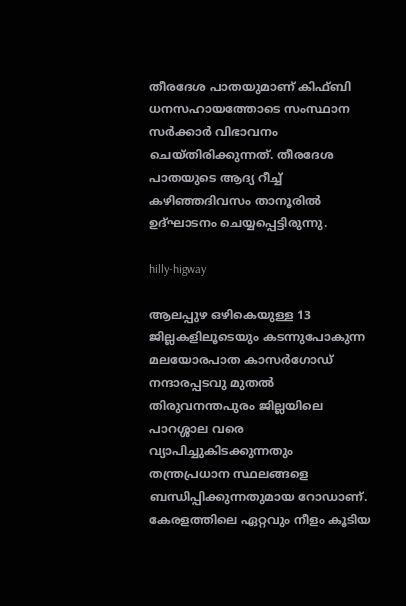തീരദേശ പാതയുമാണ് കിഫ്ബി ധനസഹായത്തോടെ സംസ്ഥാന സർക്കാർ വിഭാവനം ചെയ്തിരിക്കുന്നത്. തീരദേശ പാതയുടെ ആദ്യ റീച്ച് കഴിഞ്ഞദിവസം താനൂരിൽ ഉദ്ഘാടനം ചെയ്യപ്പെട്ടിരുന്നു.

hilly-higway

ആലപ്പുഴ ഒഴികെയുള്ള 13 ജില്ലകളിലൂടെയും കടന്നുപോകുന്ന മലയോരപാത കാസർഗോഡ് നന്ദാരപ്പടവു മുതല്‍ തിരുവനന്തപുരം ജില്ലയിലെ പാറശ്ശാല വരെ വ്യാപിച്ചുകിടക്കുന്നതും തന്ത്രപ്രധാന സ്ഥലങ്ങളെ ബന്ധിപ്പിക്കുന്നതുമായ റോഡാണ്. കേരളത്തിലെ ഏറ്റവും നീളം കൂടിയ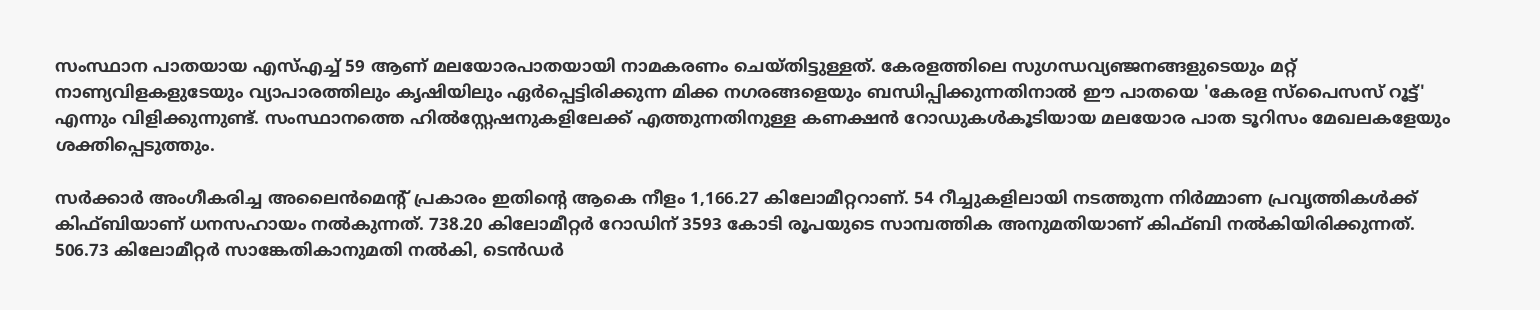സംസ്ഥാന പാതയായ എസ്എച്ച് 59 ആണ് മലയോരപാതയായി നാമകരണം ചെയ്തിട്ടുള്ളത്. കേരളത്തിലെ സുഗന്ധവ്യഞ്ജനങ്ങളുടെയും മറ്റ് നാണ്യവിളകളുടേയും വ്യാപാരത്തിലും കൃഷിയിലും ഏർപ്പെട്ടിരിക്കുന്ന മിക്ക നഗരങ്ങളെയും ബന്ധിപ്പിക്കുന്നതിനാൽ ഈ പാതയെ 'കേരള സ്പൈസസ് റൂട്ട്' എന്നും വിളിക്കുന്നുണ്ട്. സംസ്ഥാനത്തെ ഹില്‍സ്റ്റേഷനുകളിലേക്ക് എത്തുന്നതിനുള്ള കണക്ഷന്‍ റോഡുകള്‍കൂടിയായ മലയോര പാത ടൂറിസം മേഖലകളേയും ശക്തിപ്പെടുത്തും.

സർക്കാർ അംഗീകരിച്ച അലൈൻമെന്റ് പ്രകാരം ഇതിന്റെ ആകെ നീളം 1,166.27 കിലോമീറ്ററാണ്. 54 റീച്ചുകളിലായി നടത്തുന്ന നിർമ്മാണ പ്രവൃത്തികൾക്ക് കിഫ്ബിയാണ് ധനസഹായം നൽകുന്നത്. 738.20 കിലോമീറ്റർ റോഡിന് 3593 കോടി രൂപയുടെ സാമ്പത്തിക അനുമതിയാണ് കിഫ്ബി നല്‍കിയിരിക്കുന്നത്. 506.73 കിലോമീറ്റര്‍ സാങ്കേതികാനുമതി നൽകി, ടെൻഡർ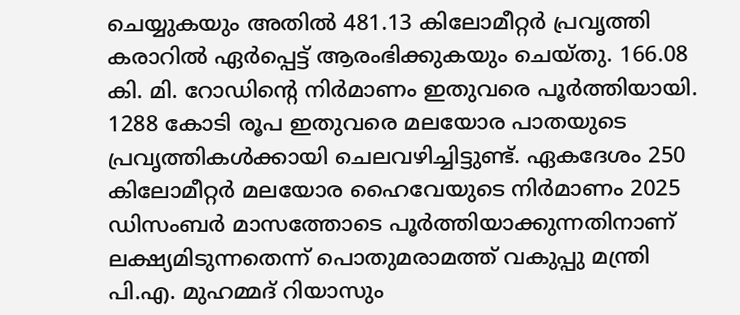ചെയ്യുകയും അതിൽ 481.13 കിലോമീറ്റര്‍ പ്രവൃത്തി കരാറിൽ ഏർപ്പെട്ട് ആരംഭിക്കുകയും ചെയ്തു. 166.08 കി. മി. റോഡിന്റെ നിര്‍മാണം ഇതുവരെ പൂർത്തിയായി. 1288 കോടി രൂപ ഇതുവരെ മലയോര പാതയുടെ പ്രവൃത്തികൾക്കായി ചെലവഴിച്ചിട്ടുണ്ട്. ഏകദേശം 250 കിലോമീറ്റർ മലയോര ഹൈവേയുടെ നിര്‍മാണം 2025 ഡിസംബർ മാസത്തോടെ പൂർത്തിയാക്കുന്നതിനാണ് ലക്ഷ്യമിടുന്നതെന്ന് പൊതുമരാമത്ത് വകുപ്പു മന്ത്രി പി.എ. മുഹമ്മദ് റിയാസും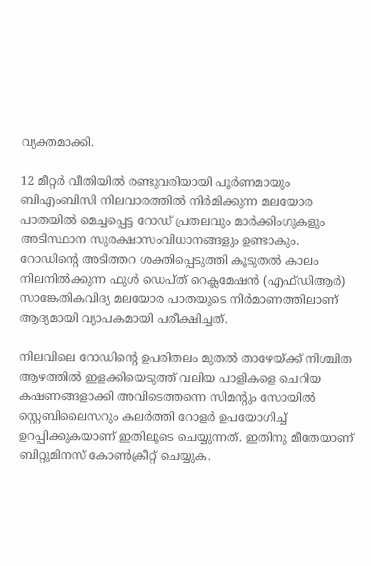വ്യക്തമാക്കി.

12 മീറ്റര്‍ വീതിയില്‍ രണ്ടുവരിയായി പൂർണമായും ബിഎംബിസി നിലവാരത്തില്‍ നിര്‍മിക്കുന്ന മലയോര പാതയിൽ മെച്ചപ്പെട്ട റോഡ് പ്രതലവും മാർക്കിംഗുകളും അടിസ്ഥാന സുരക്ഷാസംവിധാനങ്ങളും ഉണ്ടാകും. റോഡിന്റെ അടിത്തറ ശക്തിപ്പെടുത്തി കൂടുതൽ കാലം നിലനിൽക്കുന്ന ഫുൾ ഡെപ്ത് റെക്ലമേഷൻ (എഫ്ഡിആർ) സാങ്കേതികവിദ്യ മലയോര പാതയുടെ നിർമാണത്തിലാണ് ആദ്യമായി വ്യാപകമായി പരീക്ഷിച്ചത്.

നിലവിലെ റോഡിന്റെ ഉപരിതലം മുതൽ താഴേയ്ക്ക് നിശ്ചിത ആഴത്തിൽ ഇളക്കിയെടുത്ത് വലിയ പാളികളെ ചെറിയ കഷണങ്ങളാക്കി അവിടെത്തന്നെ സിമന്റും സോയിൽ സ്റ്റെബിലൈസറും കലർത്തി റോളർ ഉപയോഗിച്ച് ഉറപ്പിക്കുകയാണ് ഇതിലൂടെ ചെയ്യുന്നത്. ഇതിനു മീതേയാണ് ബിറ്റുമിനസ് കോൺക്രീറ്റ് ചെയ്യുക.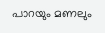പാറയും മണലും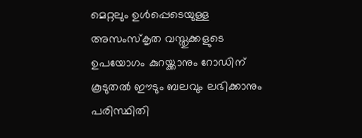മെറ്റലും ഉൾപ്പെടെയുള്ള അസംസ്‌കൃത വസ്തുക്കളുടെ ഉപയോഗം കുറയ്ക്കാനും റോഡിന് കൂടുതൽ ഈടും ബലവും ലഭിക്കാനും പരിസ്ഥിതി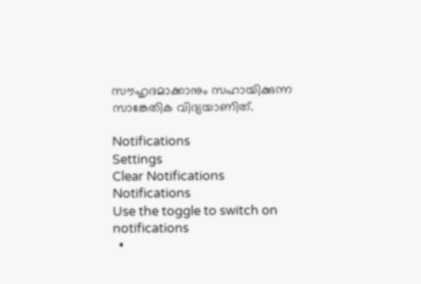സൗഹൃദമാക്കാനും സഹായിക്കുന്ന സാങ്കേതിക വിദ്യയാണിത്.

Notifications
Settings
Clear Notifications
Notifications
Use the toggle to switch on notifications
  •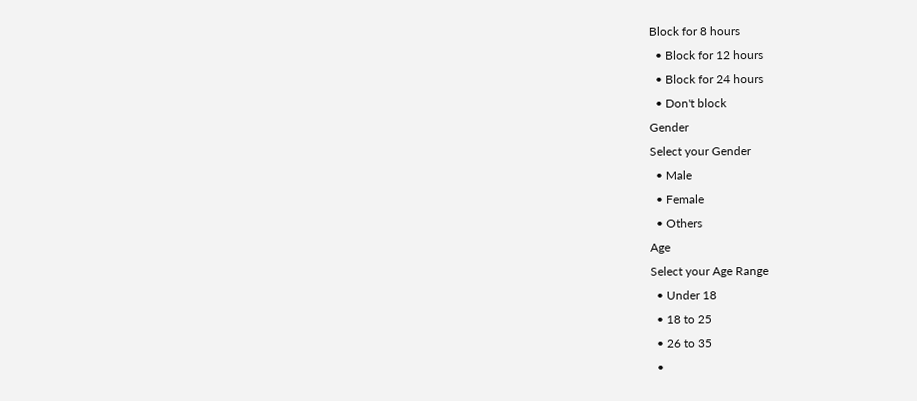Block for 8 hours
  • Block for 12 hours
  • Block for 24 hours
  • Don't block
Gender
Select your Gender
  • Male
  • Female
  • Others
Age
Select your Age Range
  • Under 18
  • 18 to 25
  • 26 to 35
  •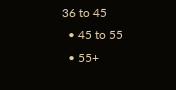36 to 45
  • 45 to 55
  • 55+